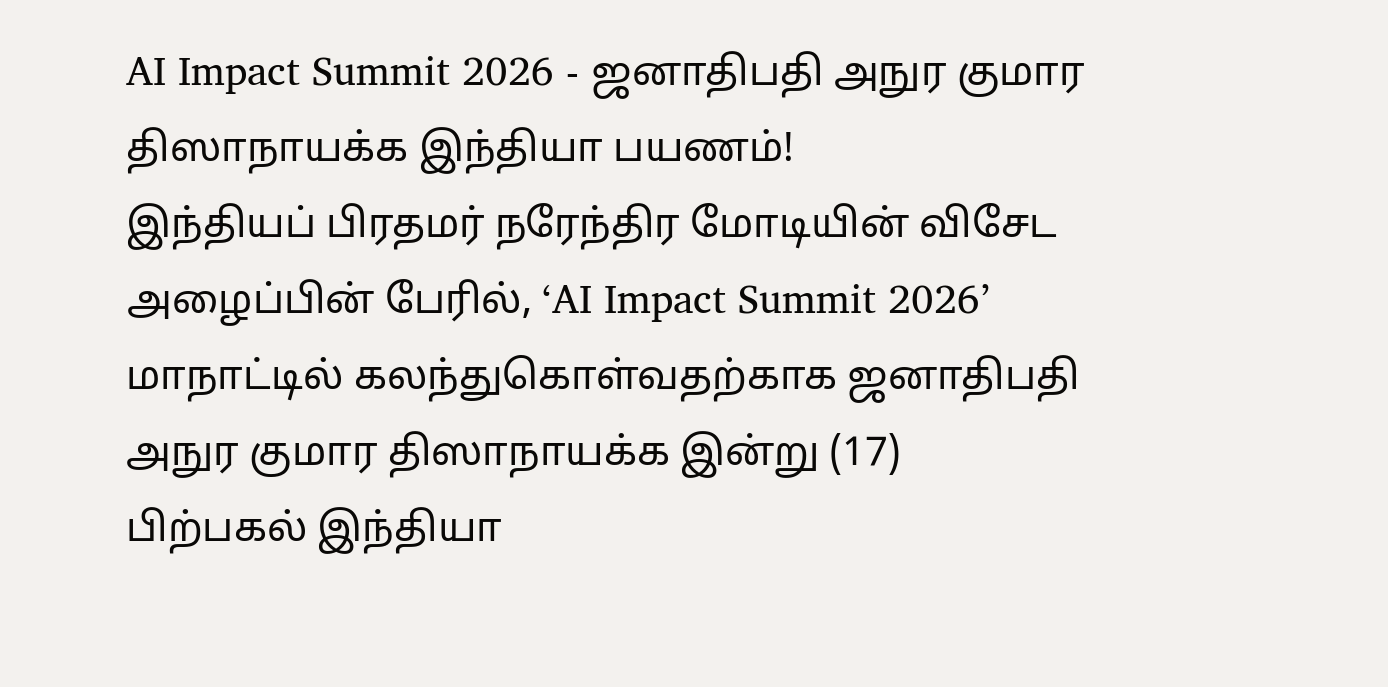AI Impact Summit 2026 - ஜனாதிபதி அநுர குமார திஸாநாயக்க இந்தியா பயணம்!
இந்தியப் பிரதமர் நரேந்திர மோடியின் விசேட அழைப்பின் பேரில், ‘AI Impact Summit 2026’ மாநாட்டில் கலந்துகொள்வதற்காக ஜனாதிபதி அநுர குமார திஸாநாயக்க இன்று (17) பிற்பகல் இந்தியா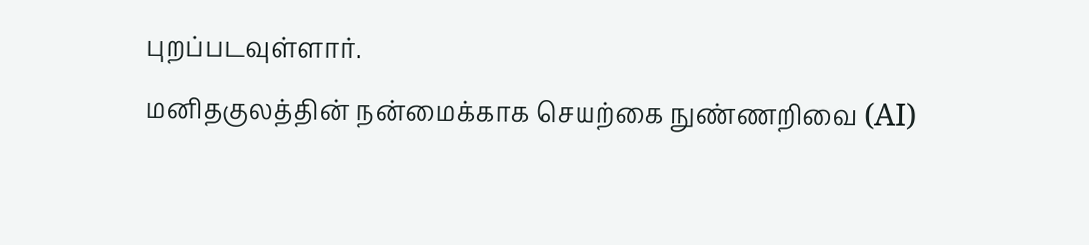புறப்படவுள்ளார்.
மனிதகுலத்தின் நன்மைக்காக செயற்கை நுண்ணறிவை (AI)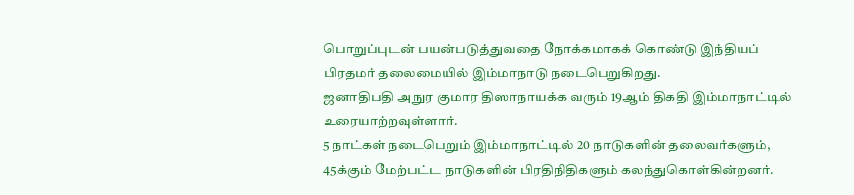பொறுப்புடன் பயன்படுத்துவதை நோக்கமாகக் கொண்டு இந்தியப் பிரதமர் தலைமையில் இம்மாநாடு நடைபெறுகிறது.
ஜனாதிபதி அநுர குமார திஸாநாயக்க வரும் 19ஆம் திகதி இம்மாநாட்டில் உரையாற்றவுள்ளார்.
5 நாட்கள் நடைபெறும் இம்மாநாட்டில் 20 நாடுகளின் தலைவர்களும், 45க்கும் மேற்பட்ட நாடுகளின் பிரதிநிதிகளும் கலந்துகொள்கின்றனர்.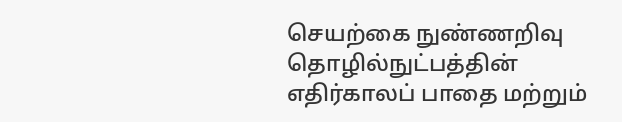செயற்கை நுண்ணறிவு தொழில்நுட்பத்தின் எதிர்காலப் பாதை மற்றும்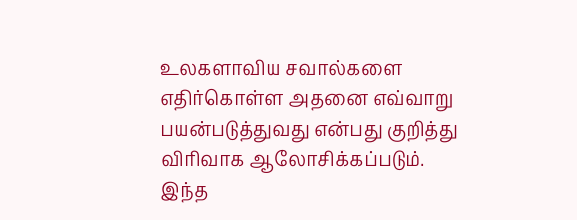உலகளாவிய சவால்களை எதிர்கொள்ள அதனை எவ்வாறு பயன்படுத்துவது என்பது குறித்து விரிவாக ஆலோசிக்கப்படும்.
இந்த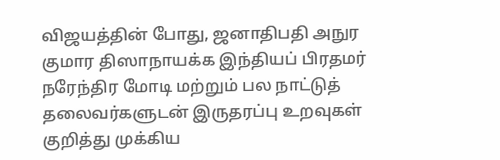விஜயத்தின் போது, ஜனாதிபதி அநுர குமார திஸாநாயக்க இந்தியப் பிரதமர் நரேந்திர மோடி மற்றும் பல நாட்டுத் தலைவர்களுடன் இருதரப்பு உறவுகள் குறித்து முக்கிய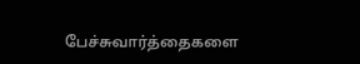பேச்சுவார்த்தைகளை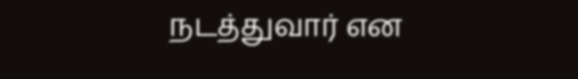நடத்துவார் என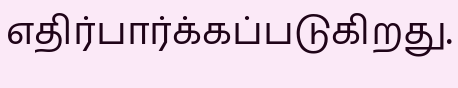எதிர்பார்க்கப்படுகிறது.